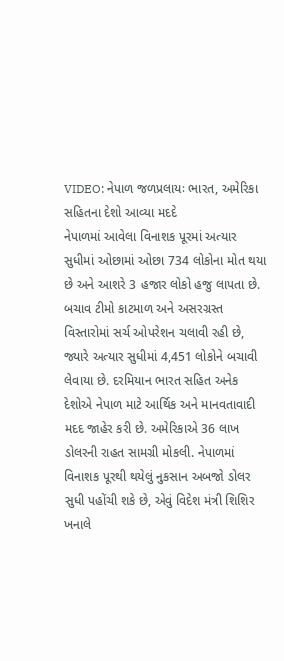VIDEO: નેપાળ જળપ્રલાયઃ ભારત, અમેરિકા સહિતના દેશો આવ્યા મદદે
નેપાળમાં આવેલા વિનાશક પૂરમાં અત્યાર સુધીમાં ઓછામાં ઓછા 734 લોકોના મોત થયા છે અને આશરે 3 હજાર લોકો હજુ લાપતા છે. બચાવ ટીમો કાટમાળ અને અસરગ્રસ્ત વિસ્તારોમાં સર્ચ ઓપરેશન ચલાવી રહી છે, જ્યારે અત્યાર સુધીમાં 4,451 લોકોને બચાવી લેવાયા છે. દરમિયાન ભારત સહિત અનેક દેશોએ નેપાળ માટે આર્થિક અને માનવતાવાદી મદદ જાહેર કરી છે. અમેરિકાએ 36 લાખ ડોલરની રાહત સામગ્રી મોકલી. નેપાળમાં વિનાશક પૂરથી થયેલું નુકસાન અબજો ડોલર સુધી પહોંચી શકે છે, એવું વિદેશ મંત્રી શિશિર ખનાલે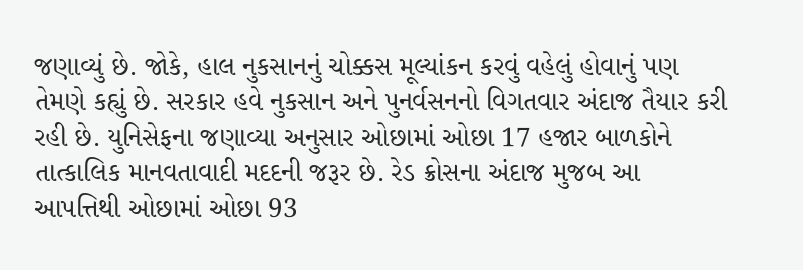જણાવ્યું છે. જોકે, હાલ નુકસાનનું ચોક્કસ મૂલ્યાંકન કરવું વહેલું હોવાનું પણ તેમણે કહ્યું છે. સરકાર હવે નુકસાન અને પુનર્વસનનો વિગતવાર અંદાજ તૈયાર કરી રહી છે. યુનિસેફના જણાવ્યા અનુસાર ઓછામાં ઓછા 17 હજાર બાળકોને તાત્કાલિક માનવતાવાદી મદદની જરૂર છે. રેડ ક્રોસના અંદાજ મુજબ આ આપત્તિથી ઓછામાં ઓછા 93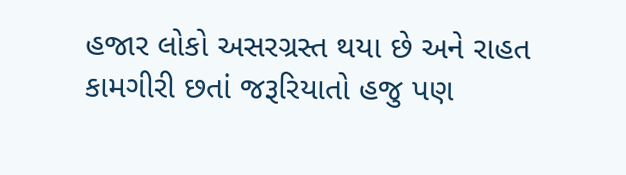હજાર લોકો અસરગ્રસ્ત થયા છે અને રાહત કામગીરી છતાં જરૂરિયાતો હજુ પણ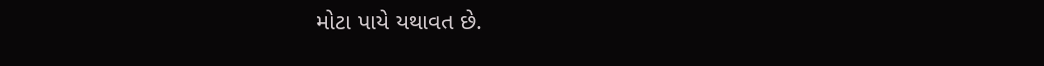મોટા પાયે યથાવત છે.